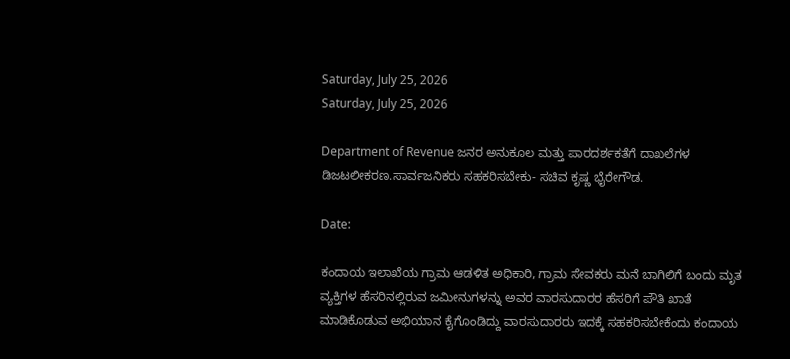Saturday, July 25, 2026
Saturday, July 25, 2026

Department of Revenue ಜನರ ಅನುಕೂಲ ಮತ್ತು ಪಾರದರ್ಶಕತೆಗೆ ದಾಖಲೆಗಳ ಡಿಜಟಲೀಕರಣ.ಸಾರ್ವಜನಿಕರು ಸಹಕರಿಸಬೇಕು- ಸಚಿವ ಕೃಷ್ಣ ಭೈರೇಗೌಡ.

Date:

ಕಂದಾಯ ಇಲಾಖೆಯ ಗ್ರಾಮ ಆಡಳಿತ ಅಧಿಕಾರಿ, ಗ್ರಾಮ ಸೇವಕರು ಮನೆ ಬಾಗಿಲಿಗೆ ಬಂದು ಮೃತ ವ್ಯಕ್ತಿಗಳ ಹೆಸರಿನಲ್ಲಿರುವ ಜಮೀನುಗಳನ್ನು ಅವರ ವಾರಸುದಾರರ ಹೆಸರಿಗೆ ಪೌತಿ ಖಾತೆ ಮಾಡಿಕೊಡುವ ಅಭಿಯಾನ ಕೈಗೊಂಡಿದ್ದು ವಾರಸುದಾರರು ಇದಕ್ಕೆ ಸಹಕರಿಸಬೇಕೆಂದು ಕಂದಾಯ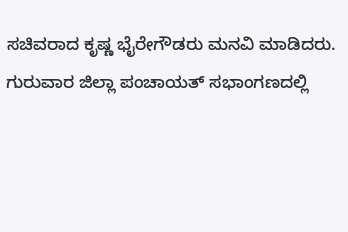ಸಚಿವರಾದ ಕೃಷ್ಣ ಭೈರೇಗೌಡರು ಮನವಿ ಮಾಡಿದರು.
ಗುರುವಾರ ಜಿಲ್ಲಾ ಪಂಚಾಯತ್ ಸಭಾಂಗಣದಲ್ಲಿ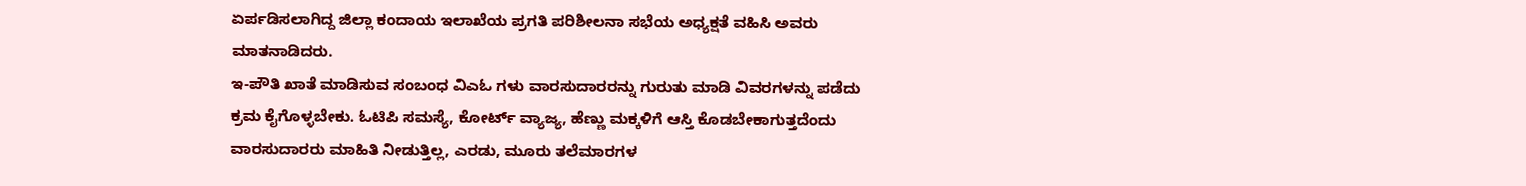ಏರ್ಪಡಿಸಲಾಗಿದ್ದ ಜಿಲ್ಲಾ ಕಂದಾಯ ಇಲಾಖೆಯ ಪ್ರಗತಿ ಪರಿಶೀಲನಾ ಸಭೆಯ ಅಧ್ಯಕ್ಷತೆ ವಹಿಸಿ ಅವರು ಮಾತನಾಡಿದರು.
ಇ-ಪೌತಿ ಖಾತೆ ಮಾಡಿಸುವ ಸಂಬಂಧ ವಿಎಓ ಗಳು ವಾರಸುದಾರರನ್ನು ಗುರುತು ಮಾಡಿ ವಿವರಗಳನ್ನು ಪಡೆದು ಕ್ರಮ ಕೈಗೊಳ್ಳಬೇಕು. ಓಟಿಪಿ ಸಮಸ್ಯೆ, ಕೋರ್ಟ್ ವ್ಯಾಜ್ಯ, ಹೆಣ್ಣು ಮಕ್ಕಳಿಗೆ ಆಸ್ತಿ ಕೊಡಬೇಕಾಗುತ್ತದೆಂದು ವಾರಸುದಾರರು ಮಾಹಿತಿ ನೀಡುತ್ತಿಲ್ಲ, ಎರಡು, ಮೂರು ತಲೆಮಾರಗಳ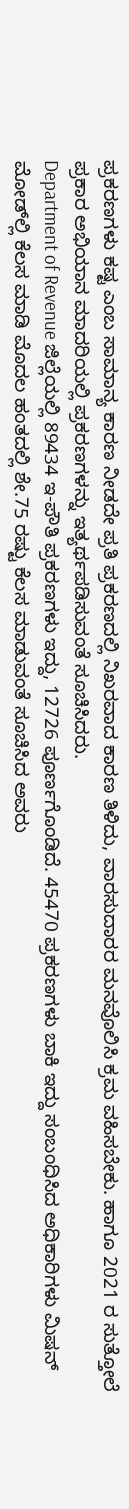ಪ್ರಕರಣಗಳು ಕಷ್ಟ ಎಂಬ ಸಾಮಾನ್ಯ ಕಾರಣ ನೀಡದೇ ಪ್ರತಿ ಪ್ರಕರಣದಲ್ಲಿ ನಿಖರವಾದ ಕಾರಣ ತಿಳಿದು, ವಾರಸುದಾರರ ಮನವೊಲಿಸಿ ಕ್ರಮ ವಹಿಸಬೇಕು. ಹಾಗೂ 2021 ರ ಸುತ್ತೋಲೆ ಪ್ರಕಾರ ಅಭಿಯಾನ ಮಾದರಿಯಲ್ಲಿ ಪ್ರಕರಣಗಳನ್ನು ಇತ್ಯರ್ಥಪಡಿಸುವಂತೆ ಸೂಚಿಸಿದರು.
Department of Revenue ಜಿಲ್ಲೆಯಲ್ಲಿ 89434 ಇ-ಪೌತಿ ಪ್ರಕರಣಗಳು ಇದ್ದು, 12726 ಪೂರ್ಣಗೊಂಡಿದೆ. 45470 ಪ್ರಕರಣಗಳು ಬಾಕಿ ಇದ್ದು ಸಂಬಂಧಿಸಿದ ಅಧಿಕಾರಿಗಳು ಮಿಷನ್ ಮೋಡ್‌ಲ್ಲಿ ಕೆಲಸ ಮಾಡಿ ಮೊದಲ ಹಂತದಲ್ಲಿ ಶೇ.75 ರಷ್ಟು ಕೆಲಸ ಮಾಡುವಂತೆ ಸೂಚಿಸಿದ ಅವರು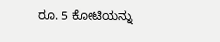ರೂ. 5 ಕೋಟಿಯನ್ನು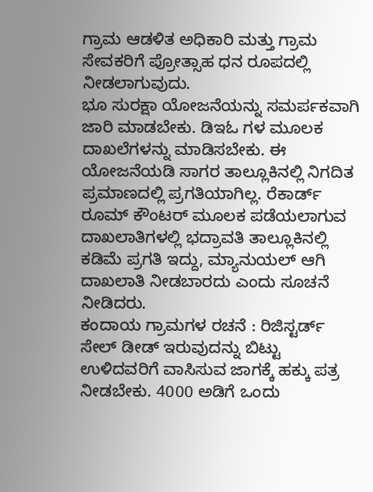ಗ್ರಾಮ ಆಡಳಿತ ಅಧಿಕಾರಿ ಮತ್ತು ಗ್ರಾಮ ಸೇವಕರಿಗೆ ಪ್ರೋತ್ಸಾಹ ಧನ ರೂಪದಲ್ಲಿ ನೀಡಲಾಗುವುದು.
ಭೂ ಸುರಕ್ಷಾ ಯೋಜನೆಯನ್ನು ಸಮರ್ಪಕವಾಗಿ ಜಾರಿ ಮಾಡಬೇಕು. ಡಿಇಓ ಗಳ ಮೂಲಕ ದಾಖಲೆಗಳನ್ನು ಮಾಡಿಸಬೇಕು. ಈ ಯೋಜನೆಯಡಿ ಸಾಗರ ತಾಲ್ಲೂಕಿನಲ್ಲಿ ನಿಗದಿತ ಪ್ರಮಾಣದಲ್ಲಿ ಪ್ರಗತಿಯಾಗಿಲ್ಲ. ರೆಕಾರ್ಡ್ ರೂಮ್ ಕೌಂಟರ್ ಮೂಲಕ ಪಡೆಯಲಾಗುವ ದಾಖಲಾತಿಗಳಲ್ಲಿ ಭದ್ರಾವತಿ ತಾಲ್ಲೂಕಿನಲ್ಲಿ ಕಡಿಮೆ ಪ್ರಗತಿ ಇದ್ದು, ಮ್ಯಾನುಯಲ್ ಆಗಿ ದಾಖಲಾತಿ ನೀಡಬಾರದು ಎಂದು ಸೂಚನೆ ನೀಡಿದರು.
ಕಂದಾಯ ಗ್ರಾಮಗಳ ರಚನೆ : ರಿಜಿಸ್ಟರ್ಡ್ ಸೇಲ್ ಡೀಡ್ ಇರುವುದನ್ನು ಬಿಟ್ಟು ಉಳಿದವರಿಗೆ ವಾಸಿಸುವ ಜಾಗಕ್ಕೆ ಹಕ್ಕು ಪತ್ರ ನೀಡಬೇಕು. 4000 ಅಡಿಗೆ ಒಂದು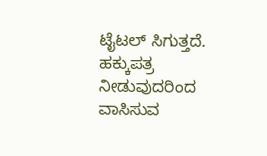ಟೈಟಲ್ ಸಿಗುತ್ತದೆ. ಹಕ್ಕುಪತ್ರ ನೀಡುವುದರಿಂದ ವಾಸಿಸುವ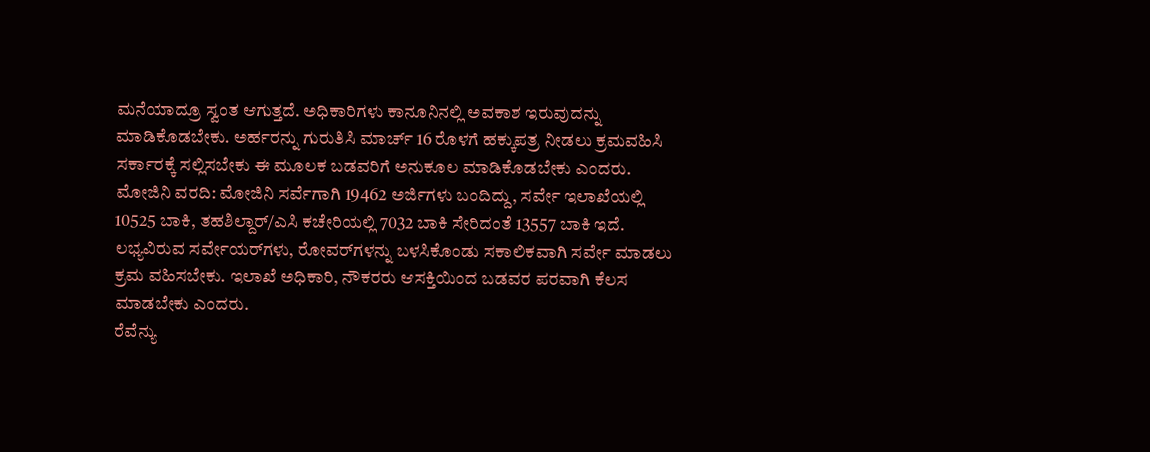ಮನೆಯಾದ್ರೂ ಸ್ವಂತ ಆಗುತ್ತದೆ. ಅಧಿಕಾರಿಗಳು ಕಾನೂನಿನಲ್ಲಿ ಅವಕಾಶ ಇರುವುದನ್ನು ಮಾಡಿಕೊಡಬೇಕು. ಅರ್ಹರನ್ನು ಗುರುತಿಸಿ ಮಾರ್ಚ್ 16 ರೊಳಗೆ ಹಕ್ಕುಪತ್ರ ನೀಡಲು ಕ್ರಮವಹಿಸಿ ಸರ್ಕಾರಕ್ಕೆ ಸಲ್ಲಿಸಬೇಕು ಈ ಮೂಲಕ ಬಡವರಿಗೆ ಅನುಕೂಲ ಮಾಡಿಕೊಡಬೇಕು ಎಂದರು.
ಮೋಜಿನಿ ವರದಿ: ಮೋಜಿನಿ ಸರ್ವೆಗಾಗಿ 19462 ಅರ್ಜಿಗಳು ಬಂದಿದ್ದು, ಸರ್ವೇ ಇಲಾಖೆಯಲ್ಲಿ 10525 ಬಾಕಿ, ತಹಶಿಲ್ದಾರ್/ಎಸಿ ಕಚೇರಿಯಲ್ಲಿ 7032 ಬಾಕಿ ಸೇರಿದಂತೆ 13557 ಬಾಕಿ ಇದೆ. ಲಭ್ಯವಿರುವ ಸರ್ವೇಯರ್‌ಗಳು, ರೋವರ್‌ಗಳನ್ನು ಬಳಸಿಕೊಂಡು ಸಕಾಲಿಕವಾಗಿ ಸರ್ವೇ ಮಾಡಲು ಕ್ರಮ ವಹಿಸಬೇಕು. ಇಲಾಖೆ ಅಧಿಕಾರಿ, ನೌಕರರು ಆಸಕ್ತಿಯಿಂದ ಬಡವರ ಪರವಾಗಿ ಕೆಲಸ ಮಾಡಬೇಕು ಎಂದರು.
ರೆವೆನ್ಯು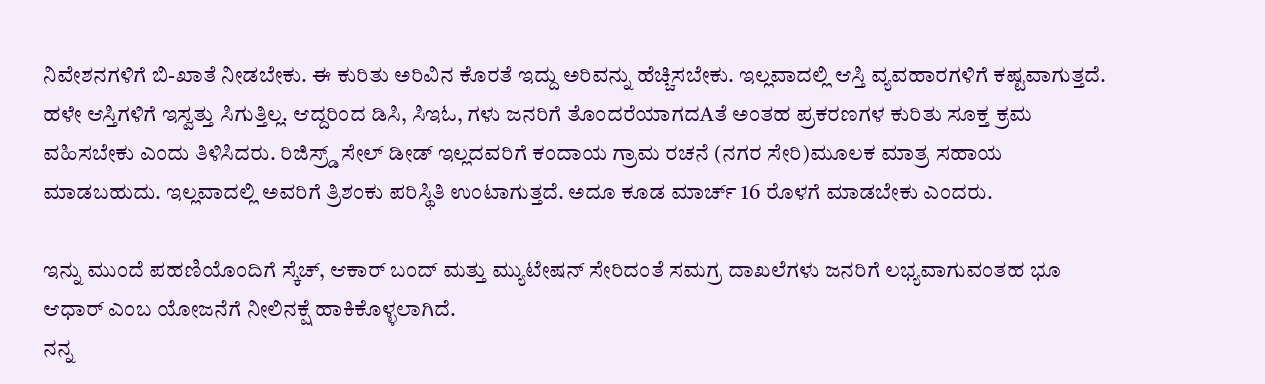ನಿವೇಶನಗಳಿಗೆ ಬಿ-ಖಾತೆ ನೀಡಬೇಕು. ಈ ಕುರಿತು ಅರಿವಿನ ಕೊರತೆ ಇದ್ದು ಅರಿವನ್ನು ಹೆಚ್ಚಿಸಬೇಕು. ಇಲ್ಲವಾದಲ್ಲಿ ಆಸ್ತಿ ವ್ಯವಹಾರಗಳಿಗೆ ಕಷ್ಟವಾಗುತ್ತದೆ. ಹಳೇ ಆಸ್ತಿಗಳಿಗೆ ಇಸ್ವತ್ತು ಸಿಗುತ್ತಿಲ್ಲ. ಆದ್ದರಿಂದ ಡಿಸಿ, ಸಿಇಓ, ಗಳು ಜನರಿಗೆ ತೊಂದರೆಯಾಗದAತೆ ಅಂತಹ ಪ್ರಕರಣಗಳ ಕುರಿತು ಸೂಕ್ತ ಕ್ರಮ ವಹಿಸಬೇಕು ಎಂದು ತಿಳಿಸಿದರು. ರಿಜಿಸ್ರ‍್ಡ್ ಸೇಲ್ ಡೀಡ್ ಇಲ್ಲದವರಿಗೆ ಕಂದಾಯ ಗ್ರಾಮ ರಚನೆ (ನಗರ ಸೇರಿ)ಮೂಲಕ ಮಾತ್ರ ಸಹಾಯ ಮಾಡಬಹುದು. ಇಲ್ಲವಾದಲ್ಲಿ ಅವರಿಗೆ ತ್ರಿಶಂಕು ಪರಿಸ್ಥಿತಿ ಉಂಟಾಗುತ್ತದೆ. ಅದೂ ಕೂಡ ಮಾರ್ಚ್ 16 ರೊಳಗೆ ಮಾಡಬೇಕು ಎಂದರು.

ಇನ್ನು ಮುಂದೆ ಪಹಣಿಯೊಂದಿಗೆ ಸ್ಕೆಚ್, ಆಕಾರ್ ಬಂದ್ ಮತ್ತು ಮ್ಯುಟೇಷನ್ ಸೇರಿದಂತೆ ಸಮಗ್ರ ದಾಖಲೆಗಳು ಜನರಿಗೆ ಲಭ್ಯವಾಗುವಂತಹ ಭೂ ಆಧಾರ್ ಎಂಬ ಯೋಜನೆಗೆ ನೀಲಿನಕ್ಷೆ ಹಾಕಿಕೊಳ್ಳಲಾಗಿದೆ.
ನನ್ನ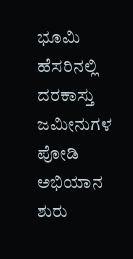ಭೂಮಿ ಹೆಸರಿನಲ್ಲಿ ದರಕಾಸ್ತು ಜಮೀನುಗಳ ಪೋಡಿ ಅಭಿಯಾನ ಶುರು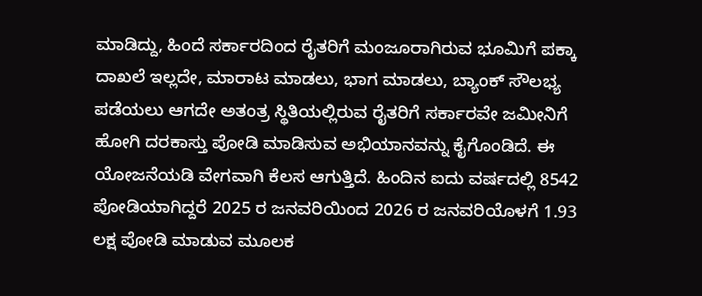ಮಾಡಿದ್ದು, ಹಿಂದೆ ಸರ್ಕಾರದಿಂದ ರೈತರಿಗೆ ಮಂಜೂರಾಗಿರುವ ಭೂಮಿಗೆ ಪಕ್ಕಾ ದಾಖಲೆ ಇಲ್ಲದೇ, ಮಾರಾಟ ಮಾಡಲು, ಭಾಗ ಮಾಡಲು, ಬ್ಯಾಂಕ್ ಸೌಲಭ್ಯ ಪಡೆಯಲು ಆಗದೇ ಅತಂತ್ರ ಸ್ಥಿತಿಯಲ್ಲಿರುವ ರೈತರಿಗೆ ಸರ್ಕಾರವೇ ಜಮೀನಿಗೆ ಹೋಗಿ ದರಕಾಸ್ತು ಪೋಡಿ ಮಾಡಿಸುವ ಅಭಿಯಾನವನ್ನು ಕೈಗೊಂಡಿದೆ. ಈ ಯೋಜನೆಯಡಿ ವೇಗವಾಗಿ ಕೆಲಸ ಆಗುತ್ತಿದೆ. ಹಿಂದಿನ ಐದು ವರ್ಷದಲ್ಲಿ 8542 ಪೋಡಿಯಾಗಿದ್ದರೆ 2025 ರ ಜನವರಿಯಿಂದ 2026 ರ ಜನವರಿಯೊಳಗೆ 1.93 ಲಕ್ಷ ಪೋಡಿ ಮಾಡುವ ಮೂಲಕ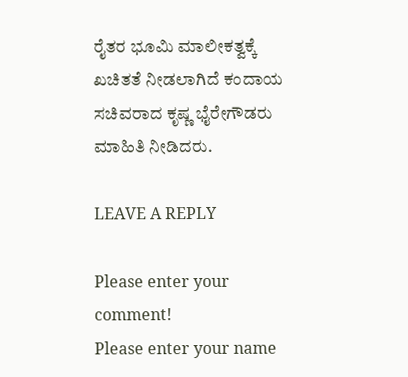ರೈತರ ಭೂಮಿ ಮಾಲೀಕತ್ವಕ್ಕೆ ಖಚಿತತೆ ನೀಡಲಾಗಿದೆ ಕಂದಾಯ ಸಚಿವರಾದ ಕೃಷ್ಣ ಭೈರೇಗೌಡರು ಮಾಹಿತಿ ನೀಡಿದರು.

LEAVE A REPLY

Please enter your comment!
Please enter your name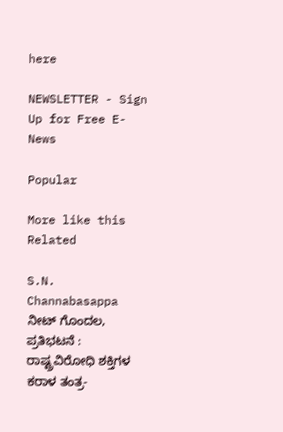here

NEWSLETTER - Sign Up for Free E-News

Popular

More like this
Related

S.N. Channabasappa ನೀಟ್ ಗೊಂದಲ, ಪ್ರತಿಭಟನೆ : ರಾಷ್ಟ್ರವಿರೋಧಿ ಶಕ್ತಿಗಳ ಕರಾಳ ತಂತ್ರ-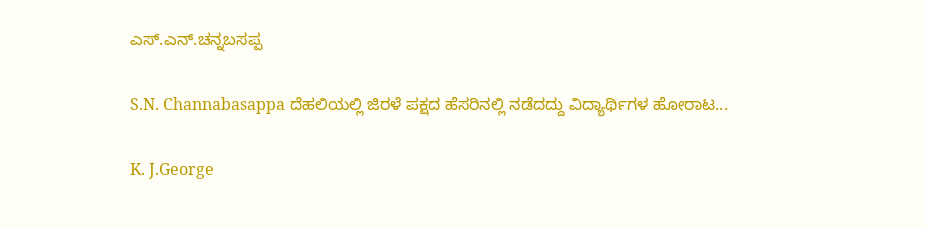ಎಸ್.ಎನ್.ಚನ್ನಬಸಪ್ಪ

S.N. Channabasappa ದೆಹಲಿಯಲ್ಲಿ ಜಿರಳೆ ಪಕ್ಷದ ಹೆಸರಿನಲ್ಲಿ ನಡೆದದ್ದು ವಿದ್ಯಾರ್ಥಿಗಳ ಹೋರಾಟ...

K. J.George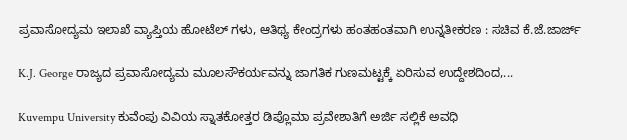ಪ್ರವಾಸೋದ್ಯಮ ಇಲಾಖೆ ವ್ಯಾಪ್ತಿಯ ಹೋಟೆಲ್ ಗಳು, ಆತಿಥ್ಯ ಕೇಂದ್ರಗಳು ಹಂತಹಂತವಾಗಿ ಉನ್ನತೀಕರಣ : ಸಚಿವ ಕೆ.ಜೆ.ಜಾರ್ಜ್

K.J. George ರಾಜ್ಯದ ಪ್ರವಾಸೋದ್ಯಮ ಮೂಲಸೌಕರ್ಯವನ್ನು ಜಾಗತಿಕ ಗುಣಮಟ್ಟಕ್ಕೆ ಏರಿಸುವ ಉದ್ದೇಶದಿಂದ,...

Kuvempu University ಕುವೆಂಪು ವಿವಿಯ ಸ್ನಾತಕೋತ್ತರ ಡಿಪ್ಲೊಮಾ ಪ್ರವೇಶಾತಿಗೆ ಅರ್ಜಿ ಸಲ್ಲಿಕೆ ಅವಧಿ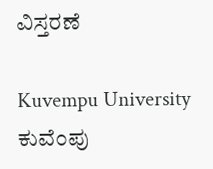ವಿಸ್ತರಣೆ

Kuvempu University ಕುವೆಂಪು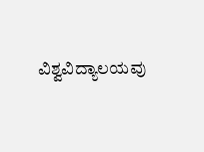ವಿಶ್ವವಿದ್ಯಾಲಯವು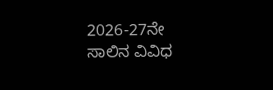2026-27ನೇ ಸಾಲಿನ ವಿವಿಧ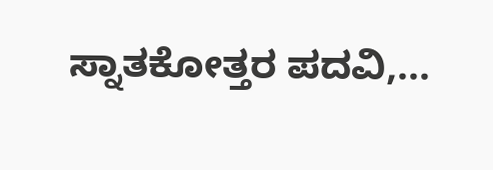ಸ್ನಾತಕೋತ್ತರ ಪದವಿ,...